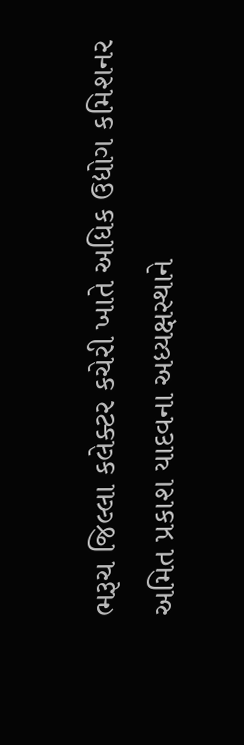ભરૂચ જિલ્લા કલેક્ટર કચેરી ખાતે અધિક ઉદ્યોગ કમિશનર અમિત પ્રકાશ યાદવના અધ્યક્ષસ્થાને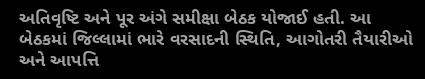અતિવૃષ્ટિ અને પૂર અંગે સમીક્ષા બેઠક યોજાઈ હતી. આ બેઠકમાં જિલ્લામાં ભારે વરસાદની સ્થિતિ, આગોતરી તૈયારીઓ અને આપત્તિ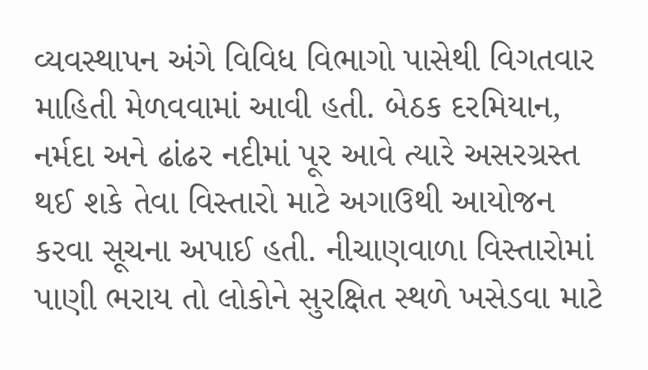વ્યવસ્થાપન અંગે વિવિધ વિભાગો પાસેથી વિગતવાર માહિતી મેળવવામાં આવી હતી. બેઠક દરમિયાન, નર્મદા અને ઢાંઢર નદીમાં પૂર આવે ત્યારે અસરગ્રસ્ત થઈ શકે તેવા વિસ્તારો માટે અગાઉથી આયોજન કરવા સૂચના અપાઈ હતી. નીચાણવાળા વિસ્તારોમાં પાણી ભરાય તો લોકોને સુરક્ષિત સ્થળે ખસેડવા માટે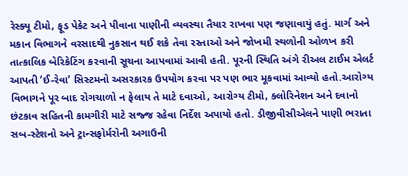રેસ્ક્યૂ ટીમો, ફૂડ પેકેટ અને પીવાના પાણીની વ્યવસ્થા તૈયાર રાખવા પણ જણાવાયું હતું. માર્ગ અને મકાન વિભાગને વરસાદથી નુકસાન થઈ શકે તેવા રસ્તાઓ અને જોખમી સ્થળોની ઓળખ કરી તાત્કાલિક બેરિકેટિંગ કરવાની સૂચના આપવામાં આવી હતી. પૂરની સ્થિતિ અંગે રીઅલ ટાઈમ એલર્ટ આપતી ‘ઈ-રેવા’ સિસ્ટમનો અસરકારક ઉપયોગ કરવા પર પણ ભાર મૂકવામાં આવ્યો હતો.આરોગ્ય વિભાગને પૂર બાદ રોગચાળો ન ફેલાય તે માટે દવાઓ, આરોગ્ય ટીમો, ક્લોરિનેશન અને દવાનો છંટકાવ સહિતની કામગીરી માટે સજ્જ રહેવા નિર્દેશ અપાયો હતો. ડીજીવીસીએલને પાણી ભરાતા સબ-સ્ટેશનો અને ટ્રાન્સફોર્મરોની અગાઉની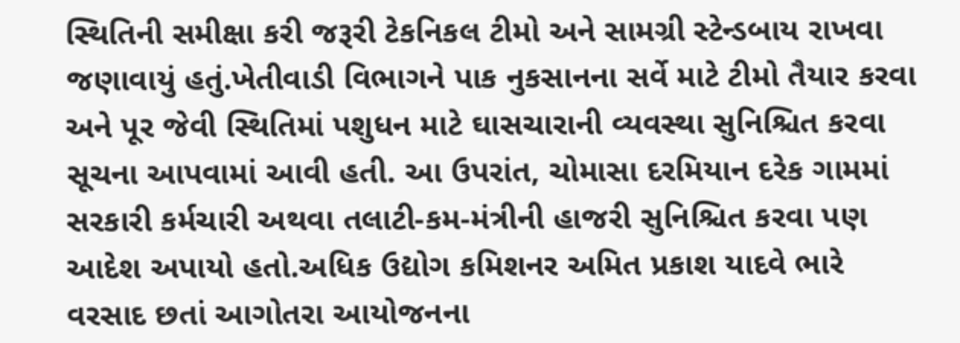સ્થિતિની સમીક્ષા કરી જરૂરી ટેકનિકલ ટીમો અને સામગ્રી સ્ટેન્ડબાય રાખવા જણાવાયું હતું.ખેતીવાડી વિભાગને પાક નુકસાનના સર્વે માટે ટીમો તૈયાર કરવા અને પૂર જેવી સ્થિતિમાં પશુધન માટે ઘાસચારાની વ્યવસ્થા સુનિશ્ચિત કરવા સૂચના આપવામાં આવી હતી. આ ઉપરાંત, ચોમાસા દરમિયાન દરેક ગામમાં સરકારી કર્મચારી અથવા તલાટી-કમ-મંત્રીની હાજરી સુનિશ્ચિત કરવા પણ આદેશ અપાયો હતો.અધિક ઉદ્યોગ કમિશનર અમિત પ્રકાશ યાદવે ભારે વરસાદ છતાં આગોતરા આયોજનના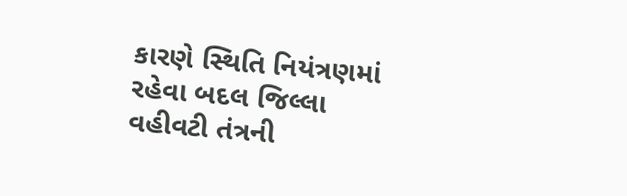કારણે સ્થિતિ નિયંત્રણમાં રહેવા બદલ જિલ્લા વહીવટી તંત્રની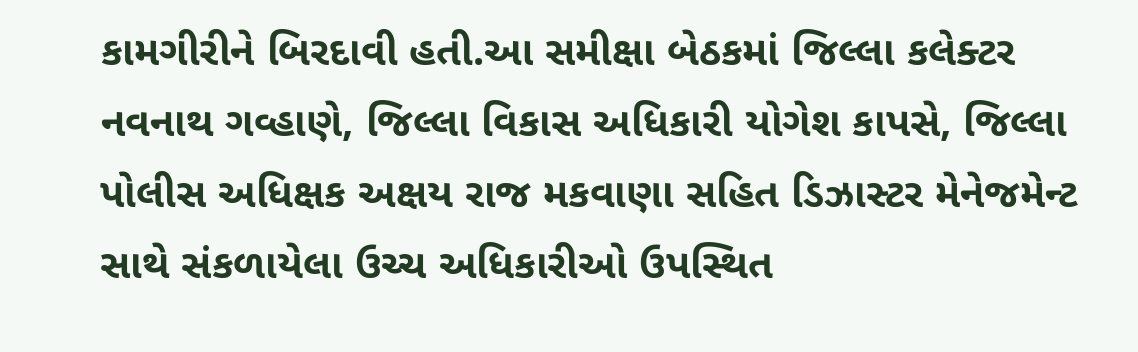કામગીરીને બિરદાવી હતી.આ સમીક્ષા બેઠકમાં જિલ્લા કલેક્ટર નવનાથ ગવ્હાણે, જિલ્લા વિકાસ અધિકારી યોગેશ કાપસે, જિલ્લા પોલીસ અધિક્ષક અક્ષય રાજ મકવાણા સહિત ડિઝાસ્ટર મેનેજમેન્ટ સાથે સંકળાયેલા ઉચ્ચ અધિકારીઓ ઉપસ્થિત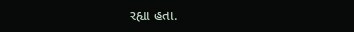રહ્યા હતા.